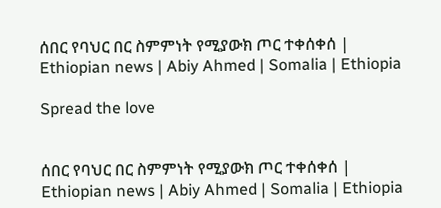ሰበር የባህር በር ስምምነት የሚያውክ ጦር ተቀሰቀሰ | Ethiopian news | Abiy Ahmed | Somalia | Ethiopia

Spread the love


ሰበር የባህር በር ስምምነት የሚያውክ ጦር ተቀሰቀሰ | Ethiopian news | Abiy Ahmed | Somalia | Ethiopia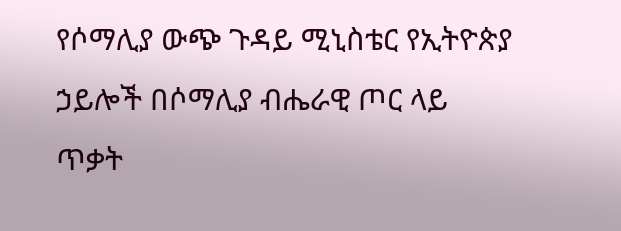የሶማሊያ ውጭ ጉዳይ ሚኒስቴር የኢትዮጵያ ኃይሎች በሶማሊያ ብሔራዊ ጦር ላይ ጥቃት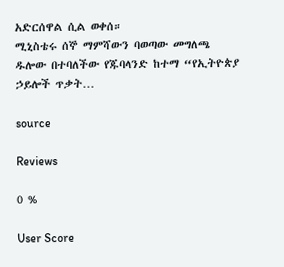አድርሰዋል ሲል ወቀሰ።
ሚኒስቴሩ ሰኞ ማምሻውን ባወጣው መግለጫ ዱሎው በተባለችው የጁባላንድ ከተማ “የኢትዮጵያ ኃይሎች ጥቃት…

source

Reviews

0 %

User Score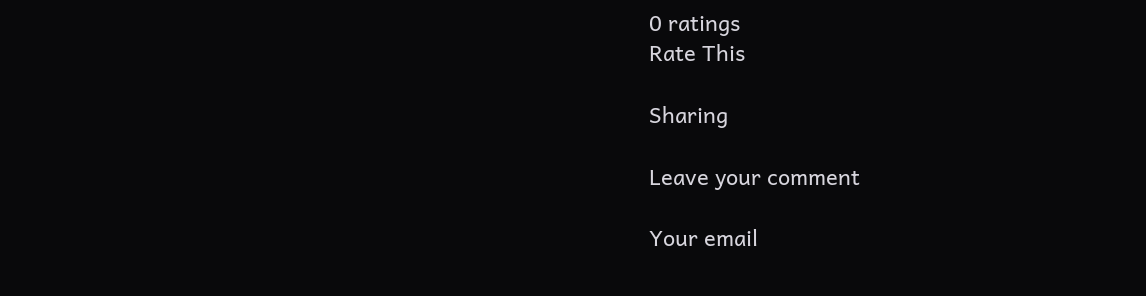0 ratings
Rate This

Sharing

Leave your comment

Your email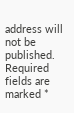address will not be published. Required fields are marked *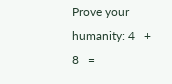Prove your humanity: 4   +   8   =